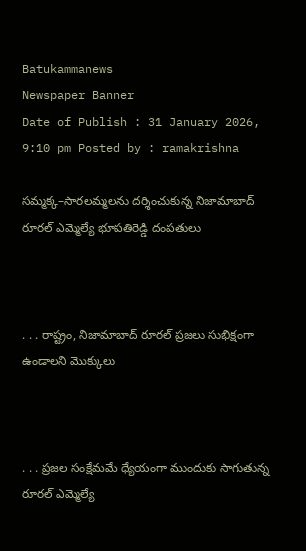Batukammanews
Newspaper Banner
Date of Publish : 31 January 2026, 9:10 pm Posted by : ramakrishna

సమ్మక్క–సారలమ్మలను దర్శించుకున్న నిజామాబాద్ రూరల్ ఎమ్మెల్యే భూపతిరెడ్డి దంపతులు



. . . రాష్ట్రం, నిజామాబాద్ రూరల్ ప్రజలు సుభిక్షంగా ఉండాలని మొక్కులు



. . . ప్రజల సంక్షేమమే ధ్యేయంగా ముందుకు సాగుతున్న రూరల్ ఎమ్మెల్యే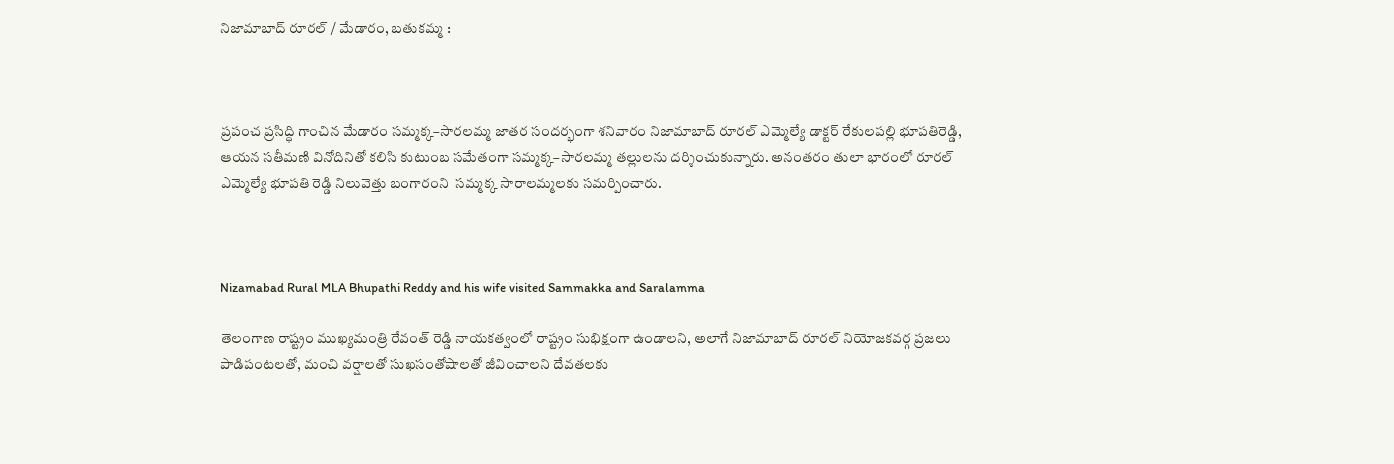నిజామాబాద్ రూరల్ / మేడారం, బతుకమ్మ :



ప్రపంచ ప్రసిద్ధి గాంచిన మేడారం సమ్మక్క–సారలమ్మ జాతర సందర్భంగా శనివారం నిజామాబాద్ రూరల్ ఎమ్మెల్యే డాక్టర్ రేకులపల్లి భూపతిరెడ్డి, ఆయన సతీమణి వినోదినితో కలిసి కుటుంబ సమేతంగా సమ్మక్క–సారలమ్మ తల్లులను దర్శించుకున్నారు. అనంతరం తులా భారంలో రూరల్ ఎమ్మెల్యే భూపతి రెడ్డి నిలువెత్తు బంగారంని  సమ్మక్క సారాలమ్మలకు సమర్పించారు.



Nizamabad Rural MLA Bhupathi Reddy and his wife visited Sammakka and Saralamma

తెలంగాణ రాష్ట్రం ముఖ్యమంత్రి రేవంత్ రెడ్డి నాయకత్వంలో రాష్ట్రం సుభిక్షంగా ఉండాలని, అలాగే నిజామాబాద్ రూరల్ నియోజకవర్గ ప్రజలు పాడిపంటలతో, మంచి వర్షాలతో సుఖసంతోషాలతో జీవించాలని దేవతలకు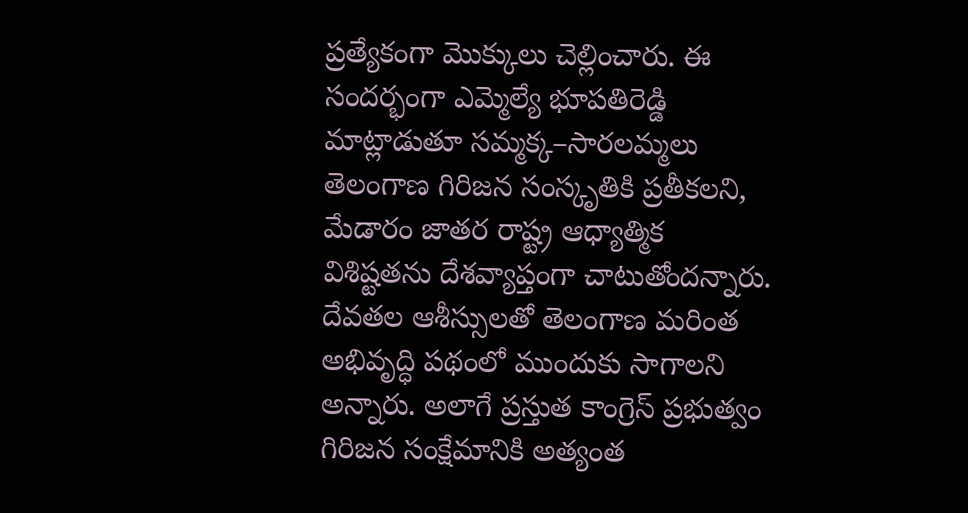ప్రత్యేకంగా మొక్కులు చెల్లించారు. ఈ సందర్భంగా ఎమ్మెల్యే భూపతిరెడ్డి మాట్లాడుతూ సమ్మక్క–సారలమ్మలు తెలంగాణ గిరిజన సంస్కృతికి ప్రతీకలని, మేడారం జాతర రాష్ట్ర ఆధ్యాత్మిక విశిష్టతను దేశవ్యాప్తంగా చాటుతోందన్నారు. దేవతల ఆశీస్సులతో తెలంగాణ మరింత అభివృద్ధి పథంలో ముందుకు సాగాలని అన్నారు. అలాగే ప్రస్తుత కాంగ్రెస్ ప్రభుత్వం గిరిజన సంక్షేమానికి అత్యంత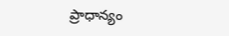ప్రాధాన్యం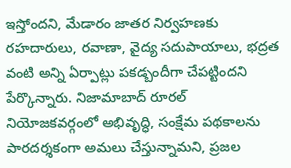ఇస్తోందని, మేడారం జాతర నిర్వహణకు రహదారులు, రవాణా, వైద్య సదుపాయాలు, భద్రత వంటి అన్ని ఏర్పాట్లు పకడ్బందీగా చేపట్టిందని పేర్కొన్నారు. నిజామాబాద్ రూరల్ నియోజకవర్గంలో అభివృద్ధి, సంక్షేమ పథకాలను పారదర్శకంగా అమలు చేస్తున్నామని, ప్రజల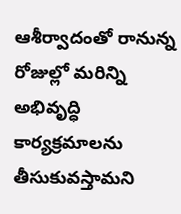ఆశీర్వాదంతో రానున్న రోజుల్లో మరిన్ని అభివృద్ధి కార్యక్రమాలను తీసుకువస్తామని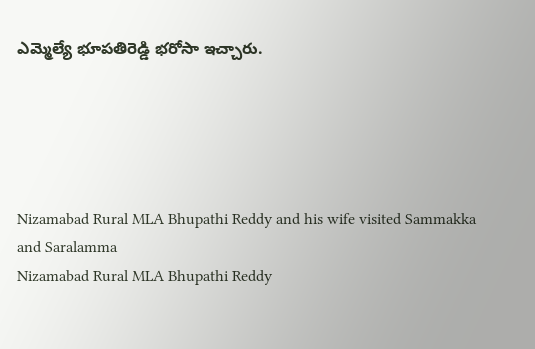ఎమ్మెల్యే భూపతిరెడ్డి భరోసా ఇచ్చారు.





Nizamabad Rural MLA Bhupathi Reddy and his wife visited Sammakka and Saralamma
Nizamabad Rural MLA Bhupathi Reddy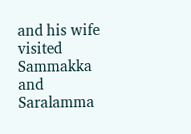and his wife visited Sammakka and Saralamma